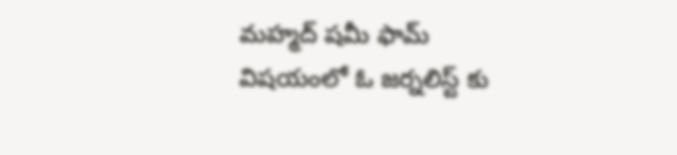మహ్మద్ షమీ ఫామ్ విషయంలో ఓ జర్నలిస్ట్ కు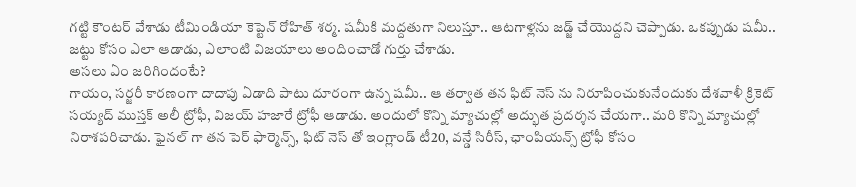గట్టి కౌంటర్ వేశాడు టీమిండియా కెప్టెన్ రోహిత్ శర్మ. షమీకి మద్దతుగా నిలుస్తూ.. ఆటగాళ్లను జడ్జ్ చేయొద్దని చెప్పాడు. ఒకప్పుడు షమీ.. జట్టు కోసం ఎలా ఆడాడు, ఎలాంటి విజయాలు అందించాడో గుర్తు చేశాడు.
అసలు ఏం జరిగిందంటే?
గాయం, సర్జరీ కారణంగా దాదాపు ఏడాది పాటు దూరంగా ఉన్న షమీ.. ఆ తర్వాత తన ఫిట్ నెస్ ను నిరూపించుకునేందుకు దేశవాళీ క్రికెట్ సయ్యద్ ముస్తక్ అలీ ట్రోఫీ, విజయ్ హజారే ట్రోఫీ ఆడాడు. అందులో కొన్ని మ్యాచుల్లో అద్భుత ప్రదర్శన చేయగా.. మరి కొన్ని మ్యాచుల్లో నిరాశపరిచాడు. ఫైనల్ గా తన పెర్ ఫార్మెన్స్, ఫిట్ నెస్ తో ఇంగ్లాండ్ టీ20, వన్డే సిరీస్, ఛాంపియన్స్ ట్రోఫీ కోసం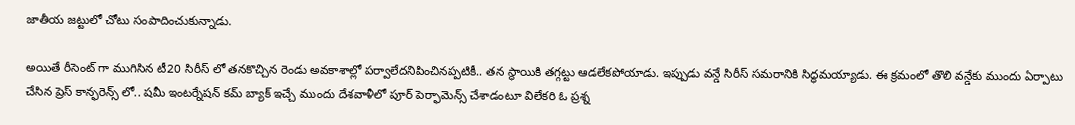జాతీయ జట్టులో చోటు సంపాదించుకున్నాడు.

అయితే రీసెంట్ గా ముగిసిన టీ20 సిరీస్ లో తనకొచ్చిన రెండు అవకాశాల్లో పర్వాలేదనిపించినప్పటికీ.. తన స్థాయికి తగ్గట్టు ఆడలేకపోయాడు. ఇప్పుడు వన్డే సిరీస్ సమరానికి సిద్ధమయ్యాడు. ఈ క్రమంలో తొలి వన్డేకు ముందు ఏర్పాటు చేసిన ప్రెస్ కాన్ఫరెన్స్ లో.. షమీ ఇంటర్నేషన్ కమ్ బ్యాక్ ఇచ్చే ముందు దేశవాళీలో పూర్ పెర్ఫామెన్స్ చేశాడంటూ విలేకరి ఓ ప్రశ్న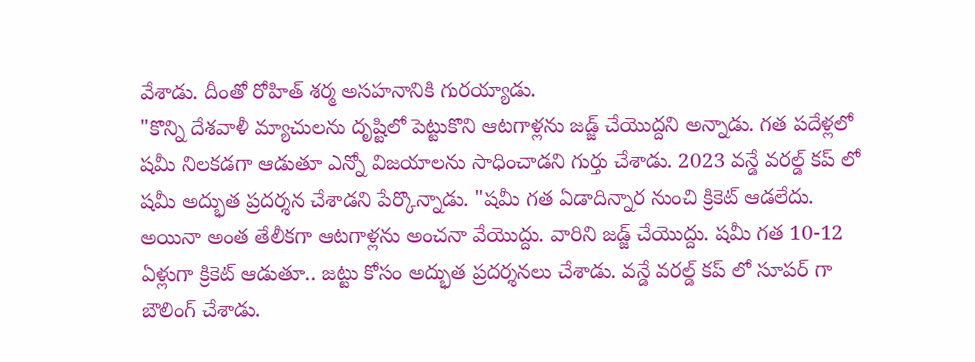వేశాడు. దీంతో రోహిత్ శర్మ అసహనానికి గురయ్యాడు.
"కొన్ని దేశవాళీ మ్యాచులను దృష్టిలో పెట్టుకొని ఆటగాళ్లను జడ్జ్ చేయొద్దని అన్నాడు. గత పదేళ్లలో షమీ నిలకడగా ఆడుతూ ఎన్నో విజయాలను సాధించాడని గుర్తు చేశాడు. 2023 వన్డే వరల్డ్ కప్ లో షమీ అద్భుత ప్రదర్శన చేశాడని పేర్కొన్నాడు. "షమీ గత ఏడాదిన్నార నుంచి క్రికెట్ ఆడలేదు. అయినా అంత తేలీకగా ఆటగాళ్లను అంచనా వేయొద్దు. వారిని జడ్జ్ చేయొద్దు. షమీ గత 10-12 ఏళ్లుగా క్రికెట్ ఆడుతూ.. జట్టు కోసం అద్భుత ప్రదర్శనలు చేశాడు. వన్డే వరల్డ్ కప్ లో సూపర్ గా బౌలింగ్ చేశాడు.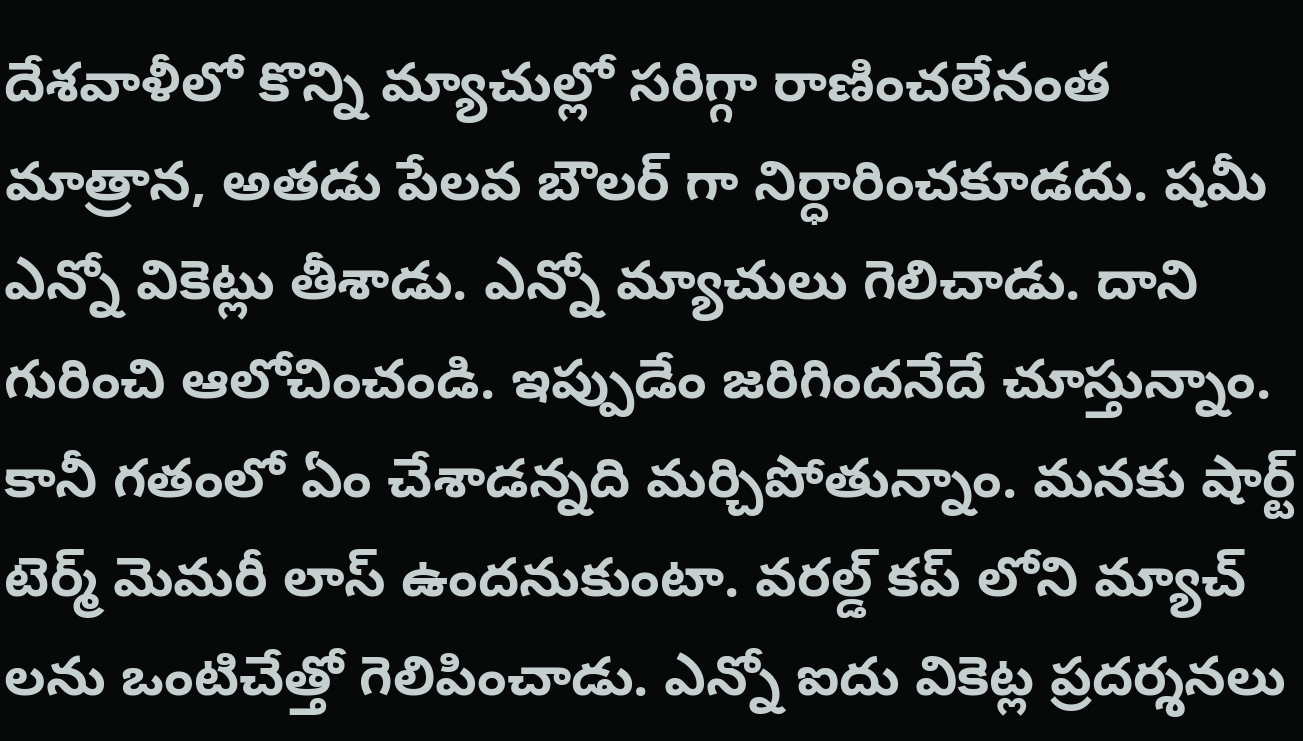దేశవాళీలో కొన్ని మ్యాచుల్లో సరిగ్గా రాణించలేనంత మాత్రాన, అతడు పేలవ బౌలర్ గా నిర్ధారించకూడదు. షమీ ఎన్నో వికెట్లు తీశాడు. ఎన్నో మ్యాచులు గెలిచాడు. దాని గురించి ఆలోచించండి. ఇప్పుడేం జరిగిందనేదే చూస్తున్నాం. కానీ గతంలో ఏం చేశాడన్నది మర్చిపోతున్నాం. మనకు షార్ట్ టెర్మ్ మెమరీ లాస్ ఉందనుకుంటా. వరల్డ్ కప్ లోని మ్యాచ్ లను ఒంటిచేత్తో గెలిపించాడు. ఎన్నో ఐదు వికెట్ల ప్రదర్శనలు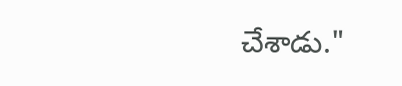చేశాడు."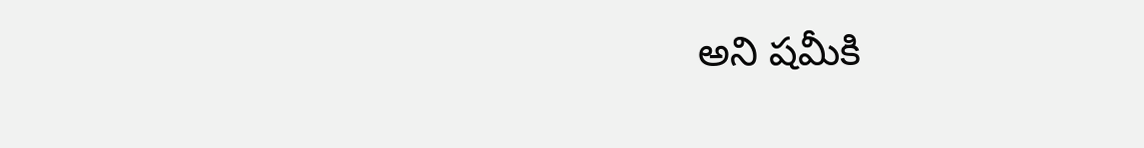అని షమీకి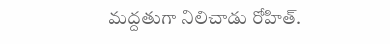మద్దతుగా నిలిచాడు రోహిత్.